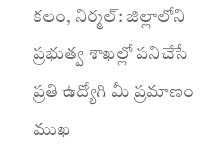కలం, నిర్మల్: జిల్లాలోని ప్రభుత్వ శాఖల్లో పనిచేసే ప్రతి ఉద్యోగి మీ ప్రమాణం ముఖ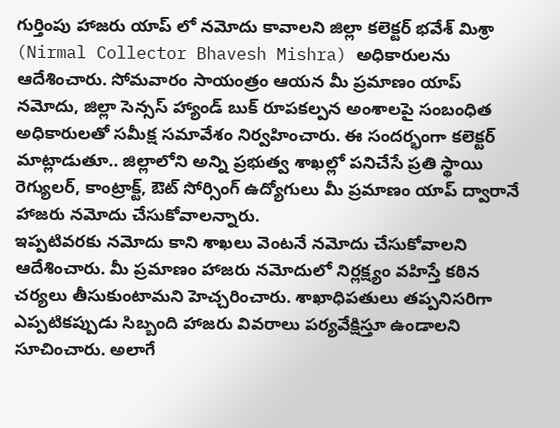గుర్తింపు హాజరు యాప్ లో నమోదు కావాలని జిల్లా కలెక్టర్ భవేశ్ మిశ్రా (Nirmal Collector Bhavesh Mishra) అధికారులను ఆదేశించారు. సోమవారం సాయంత్రం ఆయన మీ ప్రమాణం యాప్ నమోదు, జిల్లా సెన్సస్ హ్యాండ్ బుక్ రూపకల్పన అంశాలపై సంబంధిత అధికారులతో సమీక్ష సమావేశం నిర్వహించారు. ఈ సందర్భంగా కలెక్టర్ మాట్లాడుతూ.. జిల్లాలోని అన్ని ప్రభుత్వ శాఖల్లో పనిచేసే ప్రతి స్థాయి రెగ్యులర్, కాంట్రాక్ట్, ఔట్ సోర్సింగ్ ఉద్యోగులు మీ ప్రమాణం యాప్ ద్వారానే హాజరు నమోదు చేసుకోవాలన్నారు.
ఇప్పటివరకు నమోదు కాని శాఖలు వెంటనే నమోదు చేసుకోవాలని ఆదేశించారు. మీ ప్రమాణం హాజరు నమోదులో నిర్లక్ష్యం వహిస్తే కఠిన చర్యలు తీసుకుంటామని హెచ్చరించారు. శాఖాధిపతులు తప్పనిసరిగా ఎప్పటికప్పుడు సిబ్బంది హాజరు వివరాలు పర్యవేక్షిస్తూ ఉండాలని సూచించారు. అలాగే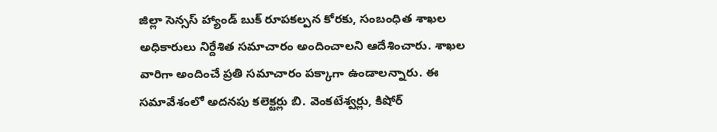జిల్లా సెన్సస్ హ్యాండ్ బుక్ రూపకల్పన కోరకు, సంబంధిత శాఖల అధికారులు నిర్దేశిత సమాచారం అందించాలని ఆదేశించారు. శాఖల వారిగా అందించే ప్రతి సమాచారం పక్కాగా ఉండాలన్నారు. ఈ సమావేశంలో అదనపు కలెక్టర్లు బి. వెంకటేశ్వర్లు, కిషోర్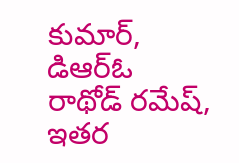కుమార్, డిఆర్ఓ రాథోడ్ రమేష్, ఇతర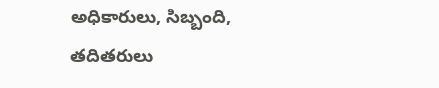అధికారులు, సిబ్బంది, తదితరులు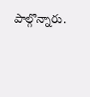పాల్గొన్నారు.